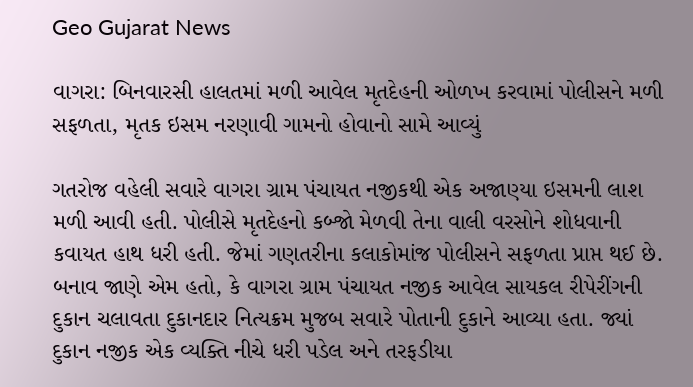Geo Gujarat News

વાગરા: બિનવારસી હાલતમાં મળી આવેલ મૃતદેહની ઓળખ કરવામાં પોલીસને મળી સફળતા, મૃતક ઇસમ નરણાવી ગામનો હોવાનો સામે આવ્યું

ગતરોજ વહેલી સવારે વાગરા ગ્રામ પંચાયત નજીકથી એક અજાણ્યા ઇસમની લાશ મળી આવી હતી. પોલીસે મૃતદેહનો કબ્જો મેળવી તેના વાલી વરસોને શોધવાની કવાયત હાથ ધરી હતી. જેમાં ગણતરીના કલાકોમાંજ પોલીસને સફળતા પ્રાપ્ત થઈ છે. બનાવ જાણે એમ હતો, કે વાગરા ગ્રામ પંચાયત નજીક આવેલ સાયકલ રીપેરીંગની દુકાન ચલાવતા દુકાનદાર નિત્યક્રમ મુજબ સવારે પોતાની દુકાને આવ્યા હતા. જ્યાં દુકાન નજીક એક વ્યક્તિ નીચે ધરી પડેલ અને તરફડીયા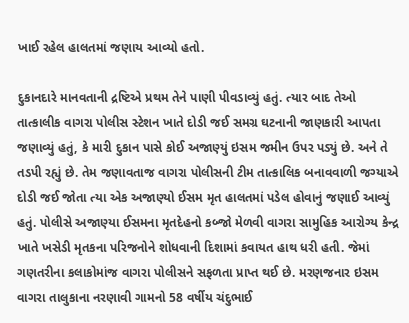ખાઈ રહેલ હાલતમાં જણાય આવ્યો હતો.

દુકાનદારે માનવતાની દ્રષ્ટિએ પ્રથમ તેને પાણી પીવડાવ્યું હતું. ત્યાર બાદ તેઓ તાત્કાલીક વાગરા પોલીસ સ્ટેશન ખાતે દોડી જઈ સમગ્ર ઘટનાની જાણકારી આપતા જણાવ્યું હતું, કે મારી દુકાન પાસે કોઈ અજાણ્યું ઇસમ જમીન ઉપર પડ્યું છે. અને તે તડપી રહ્યું છે. તેમ જણાવતાજ વાગરા પોલીસની ટીમ તાત્કાલિક બનાવવાળી જગ્યાએ દોડી જઈ જોતા ત્યા એક અજાણ્યો ઈસમ મૃત હાલતમાં પડેલ હોવાનું જણાઈ આવ્યું હતું. પોલીસે અજાણ્યા ઈસમના મૃતદેહનો કબ્જો મેળવી વાગરા સામુહિક આરોગ્ય કેન્દ્ર ખાતે ખસેડી મૃતકના પરિજનોને શોધવાની દિશામાં કવાયત હાથ ધરી હતી. જેમાં ગણતરીના કલાકોમાંજ વાગરા પોલીસને સફળતા પ્રાપ્ત થઈ છે. મરણજનાર ઇસમ વાગરા તાલુકાના નરણાવી ગામનો 58 વર્ષીય ચંદુભાઈ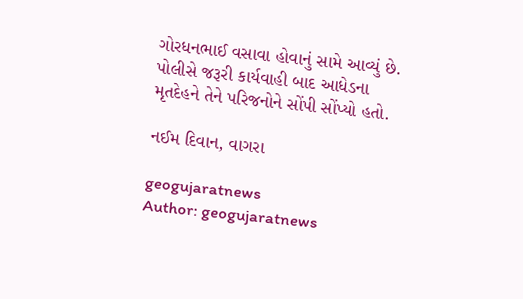ગોરધનભાઈ વસાવા હોવાનું સામે આવ્યું છે. પોલીસે જરૂરી કાર્યવાહી બાદ આધેડના મૃતદેહને તેને પરિજનોને સોંપી સોંપ્યો હતો.

નઈમ દિવાન, વાગરા

geogujaratnews
Author: geogujaratnews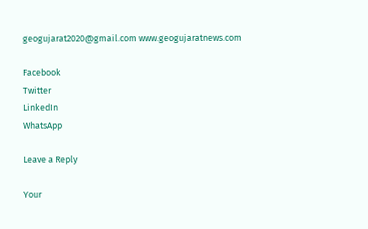geogujarat2020@gmail.com www.geogujaratnews.com

Facebook
Twitter
LinkedIn
WhatsApp

Leave a Reply

Your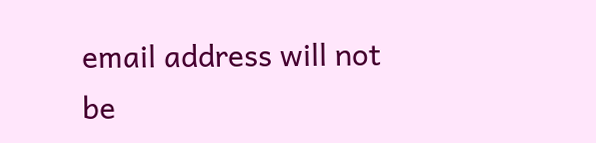email address will not be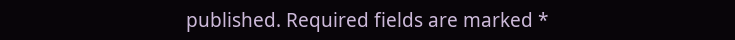published. Required fields are marked *